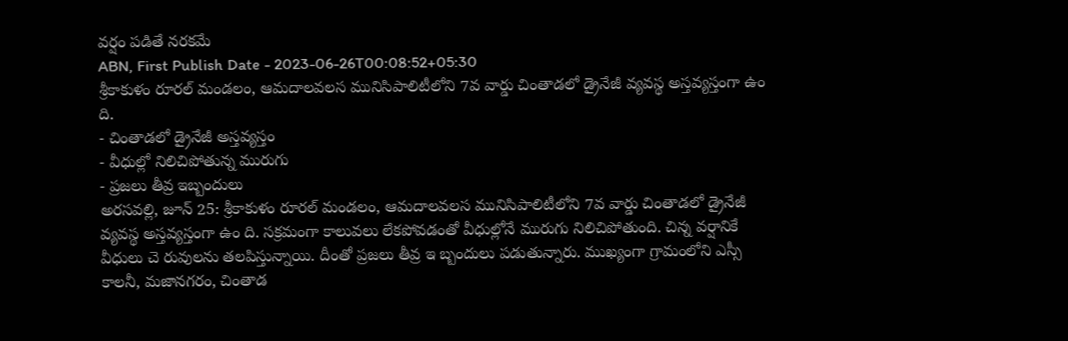వర్షం పడితే నరకమే
ABN, First Publish Date - 2023-06-26T00:08:52+05:30
శ్రీకాకుళం రూరల్ మండలం, ఆమదాలవలస మునిసిపాలిటీలోని 7వ వార్డు చింతాడలో డ్రైనేజీ వ్యవస్థ అస్తవ్యస్తంగా ఉం ది.
- చింతాడలో డ్రైనేజీ అస్తవ్యస్తం
- వీధుల్లో నిలిచిపోతున్న మురుగు
- ప్రజలు తీవ్ర ఇబ్బందులు
అరసవల్లి, జూన్ 25: శ్రీకాకుళం రూరల్ మండలం, ఆమదాలవలస మునిసిపాలిటీలోని 7వ వార్డు చింతాడలో డ్రైనేజీ వ్యవస్థ అస్తవ్యస్తంగా ఉం ది. సక్రమంగా కాలువలు లేకపోవడంతో వీధుల్లోనే మురుగు నిలిచిపోతుంది. చిన్న వర్షానికే వీధులు చె రువులను తలపిస్తున్నాయి. దీంతో ప్రజలు తీవ్ర ఇ బ్బందులు పడుతున్నారు. ముఖ్యంగా గ్రామంలోని ఎస్సీ కాలనీ, మజానగరం, చింతాడ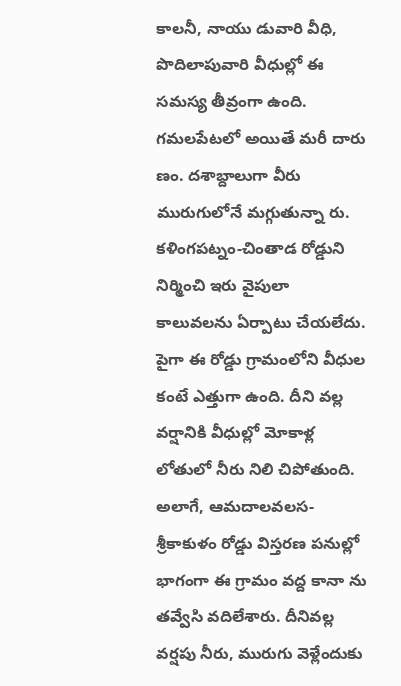కాలనీ, నాయు డువారి వీధి, పొదిలాపువారి వీధుల్లో ఈ సమస్య తీవ్రంగా ఉంది. గమలపేటలో అయితే మరీ దారు ణం. దశాబ్దాలుగా వీరు మురుగులోనే మగ్గుతున్నా రు. కళింగపట్నం-చింతాడ రోడ్డుని నిర్మించి ఇరు వైపులా కాలువలను ఏర్పాటు చేయలేదు. పైగా ఈ రోడ్డు గ్రామంలోని వీధుల కంటే ఎత్తుగా ఉంది. దీని వల్ల వర్షానికి వీధుల్లో మోకాళ్ల లోతులో నీరు నిలి చిపోతుంది. అలాగే, ఆమదాలవలస-శ్రీకాకుళం రోడ్డు విస్తరణ పనుల్లో భాగంగా ఈ గ్రామం వద్ద కానా ను తవ్వేసి వదిలేశారు. దీనివల్ల వర్షపు నీరు, మురుగు వెళ్లేందుకు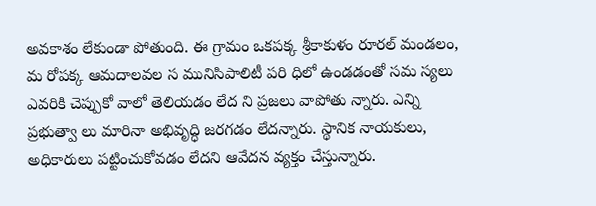అవకాశం లేకుండా పోతుంది. ఈ గ్రామం ఒకపక్క శ్రీకాకుళం రూరల్ మండలం, మ రోపక్క ఆమదాలవల స మునిసిపాలిటీ పరి ధిలో ఉండడంతో సమ స్యలు ఎవరికి చెప్పుకో వాలో తెలియడం లేద ని ప్రజలు వాపోతు న్నారు. ఎన్ని ప్రభుత్వా లు మారినా అభివృద్ధి జరగడం లేదన్నారు. స్థానిక నాయకులు, అధికారులు పట్టించుకోవడం లేదని ఆవేదన వ్యక్తం చేస్తున్నారు.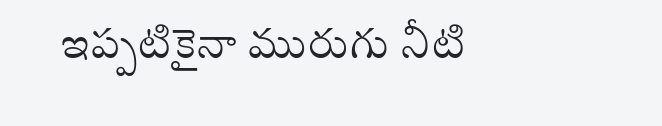ఇప్పటికైనా మురుగు నీటి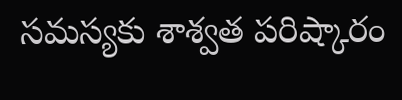సమస్యకు శాశ్వత పరిష్కారం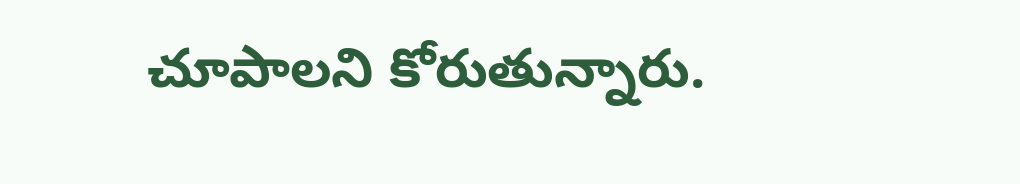చూపాలని కోరుతున్నారు.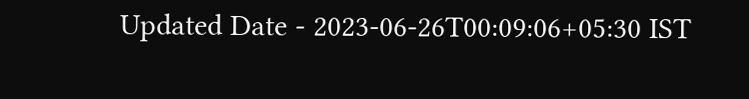Updated Date - 2023-06-26T00:09:06+05:30 IST